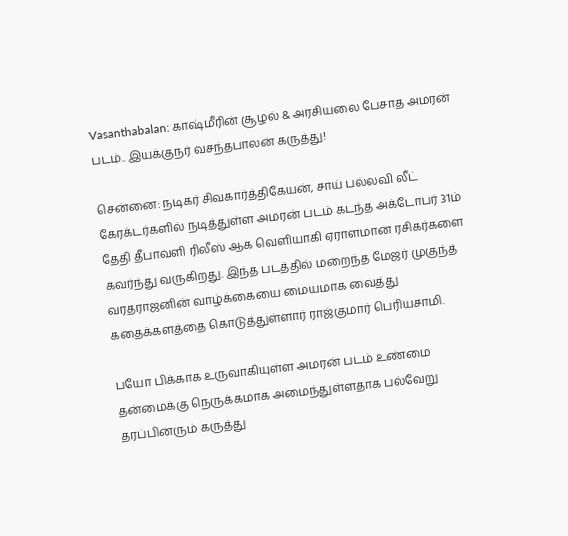Vasanthabalan: காஷ்மீரின் சூழல் & அரசியலை பேசாத அமரன் படம்.. இயக்குநர் வசந்தபாலன் கருத்து!

சென்னை: நடிகர் சிவகார்த்திகேயன், சாய் பல்லவி லீட் கேரக்டர்களில் நடித்துள்ள அமரன் படம் கடந்த அக்டோபர் 31ம் தேதி தீபாவளி ரிலீஸ் ஆக வெளியாகி ஏராளமான ரசிகர்களை கவர்ந்து வருகிறது. இந்த படத்தில் மறைந்த மேஜர் முகுந்த் வரதராஜனின் வாழ்க்கையை மையமாக வைத்து கதைக்களத்தை கொடுத்துள்ளார் ராஜ்குமார் பெரியசாமி.

பயோ பிக்காக உருவாகியுள்ள அமரன் படம் உண்மை தன்மைக்கு நெருக்கமாக அமைந்துள்ளதாக பல்வேறு தரப்பினரும் கருத்து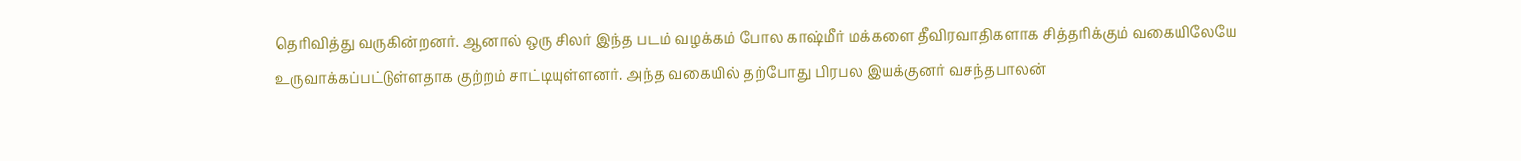தெரிவித்து வருகின்றனர். ஆனால் ஒரு சிலர் இந்த படம் வழக்கம் போல காஷ்மீர் மக்களை தீவிரவாதிகளாக சித்தரிக்கும் வகையிலேயே உருவாக்கப்பட்டுள்ளதாக குற்றம் சாட்டியுள்ளனர். அந்த வகையில் தற்போது பிரபல இயக்குனர் வசந்தபாலன்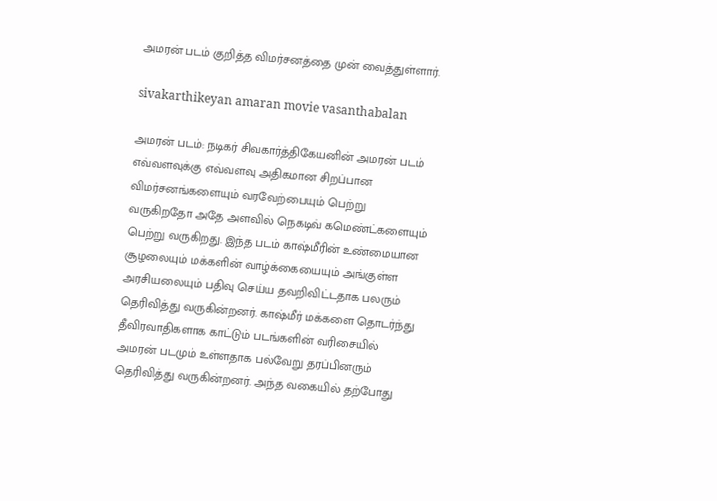அமரன் படம் குறித்த விமர்சனத்தை முன் வைத்துள்ளார்.

sivakarthikeyan amaran movie vasanthabalan

அமரன் படம்: நடிகர் சிவகார்த்திகேயனின் அமரன் படம் எவ்வளவுக்கு எவ்வளவு அதிகமான சிறப்பான விமர்சனங்களையும் வரவேற்பையும் பெற்று வருகிறதோ அதே அளவில் நெகடிவ் கமெண்ட்களையும் பெற்று வருகிறது. இந்த படம் காஷ்மீரின் உண்மையான சூழலையும் மக்களின் வாழ்க்கையையும் அங்குள்ள அரசியலையும் பதிவு செய்ய தவறிவிட்டதாக பலரும் தெரிவித்து வருகின்றனர். காஷ்மீர் மக்களை தொடர்ந்து தீவிரவாதிகளாக காட்டும் படங்களின் வரிசையில் அமரன் படமும் உள்ளதாக பல்வேறு தரப்பினரும் தெரிவித்து வருகின்றனர். அந்த வகையில் தற்போது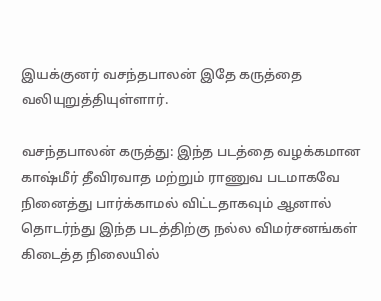இயக்குனர் வசந்தபாலன் இதே கருத்தை வலியுறுத்தியுள்ளார்.

வசந்தபாலன் கருத்து: இந்த படத்தை வழக்கமான காஷ்மீர் தீவிரவாத மற்றும் ராணுவ படமாகவே நினைத்து பார்க்காமல் விட்டதாகவும் ஆனால் தொடர்ந்து இந்த படத்திற்கு நல்ல விமர்சனங்கள் கிடைத்த நிலையில்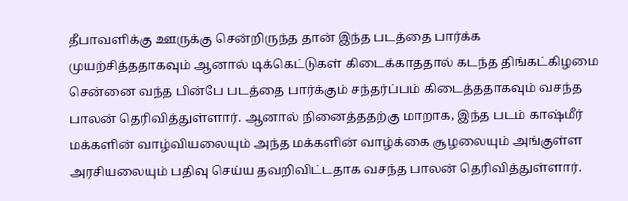தீபாவளிக்கு ஊருக்கு சென்றிருந்த தான் இந்த படத்தை பார்க்க முயற்சித்ததாகவும் ஆனால் டிக்கெட்டுகள் கிடைக்காததால் கடந்த திங்கட்கிழமை சென்னை வந்த பின்பே படத்தை பார்க்கும் சந்தர்ப்பம் கிடைத்ததாகவும் வசந்த பாலன் தெரிவித்துள்ளார். ஆனால் நினைத்ததற்கு மாறாக, இந்த படம் காஷ்மீர் மக்களின் வாழ்வியலையும் அந்த மக்களின் வாழ்க்கை சூழலையும் அங்குள்ள அரசியலையும் பதிவு செய்ய தவறிவிட்டதாக வசந்த பாலன் தெரிவித்துள்ளார்.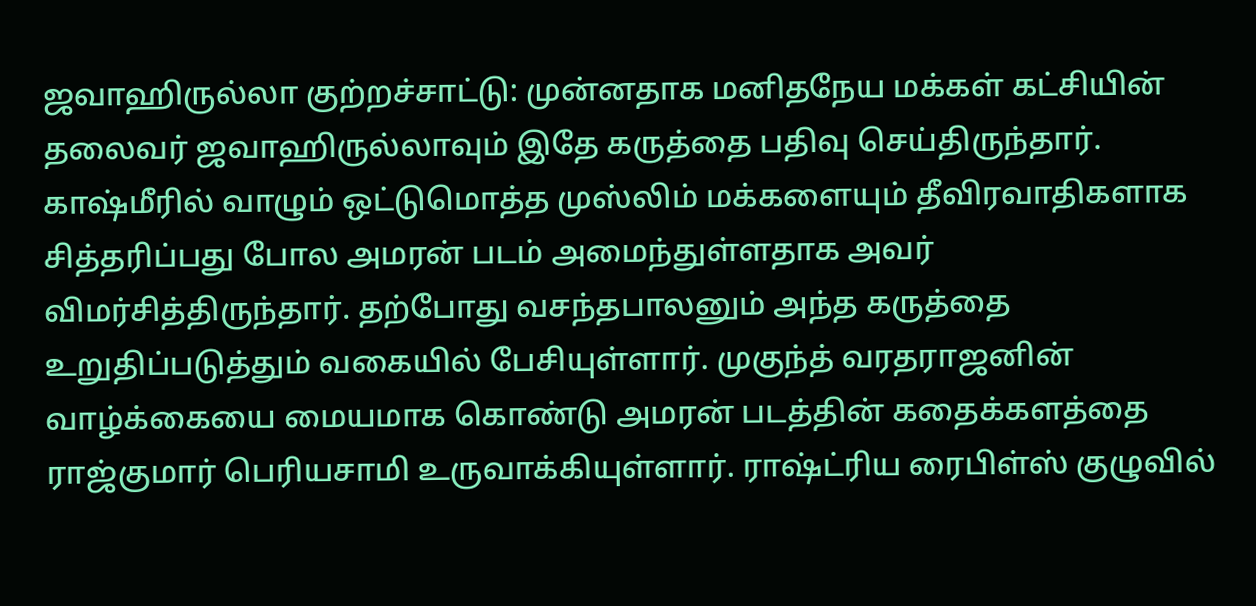ஜவாஹிருல்லா குற்றச்சாட்டு: முன்னதாக மனிதநேய மக்கள் கட்சியின் தலைவர் ஜவாஹிருல்லாவும் இதே கருத்தை பதிவு செய்திருந்தார். காஷ்மீரில் வாழும் ஒட்டுமொத்த முஸ்லிம் மக்களையும் தீவிரவாதிகளாக சித்தரிப்பது போல அமரன் படம் அமைந்துள்ளதாக அவர் விமர்சித்திருந்தார். தற்போது வசந்தபாலனும் அந்த கருத்தை உறுதிப்படுத்தும் வகையில் பேசியுள்ளார். முகுந்த் வரதராஜனின் வாழ்க்கையை மையமாக கொண்டு அமரன் படத்தின் கதைக்களத்தை ராஜ்குமார் பெரியசாமி உருவாக்கியுள்ளார். ராஷ்ட்ரிய ரைபிள்ஸ் குழுவில்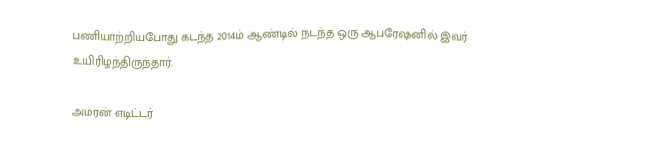பணியாற்றியபோது கடந்த 2014ம் ஆண்டில் நடந்த ஒரு ஆபரேஷனில் இவர் உயிரிழந்திருந்தார்.

அமரன் எடிட்டர்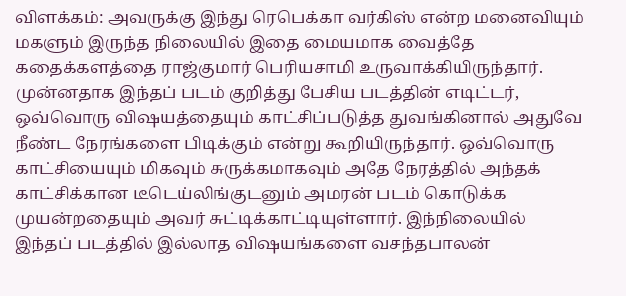விளக்கம்: அவருக்கு இந்து ரெபெக்கா வர்கிஸ் என்ற மனைவியும் மகளும் இருந்த நிலையில் இதை மையமாக வைத்தே கதைக்களத்தை ராஜ்குமார் பெரியசாமி உருவாக்கியிருந்தார். முன்னதாக இந்தப் படம் குறித்து பேசிய படத்தின் எடிட்டர், ஒவ்வொரு விஷயத்தையும் காட்சிப்படுத்த துவங்கினால் அதுவே நீண்ட நேரங்களை பிடிக்கும் என்று கூறியிருந்தார். ஒவ்வொரு காட்சியையும் மிகவும் சுருக்கமாகவும் அதே நேரத்தில் அந்தக் காட்சிக்கான டீடெய்லிங்குடனும் அமரன் படம் கொடுக்க முயன்றதையும் அவர் சுட்டிக்காட்டியுள்ளார். இந்நிலையில் இந்தப் படத்தில் இல்லாத விஷயங்களை வசந்தபாலன்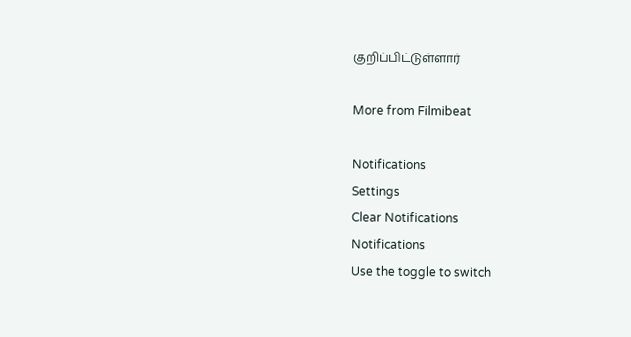குறிப்பிட்டுள்ளார்

More from Filmibeat

Notifications
Settings
Clear Notifications
Notifications
Use the toggle to switch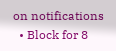on notifications
  • Block for 8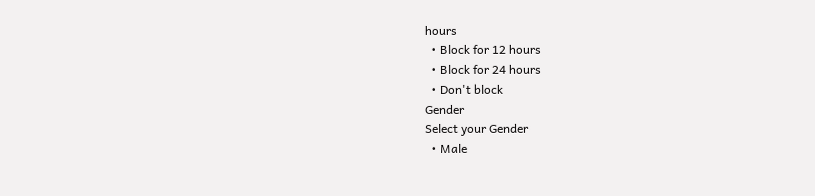hours
  • Block for 12 hours
  • Block for 24 hours
  • Don't block
Gender
Select your Gender
  • Male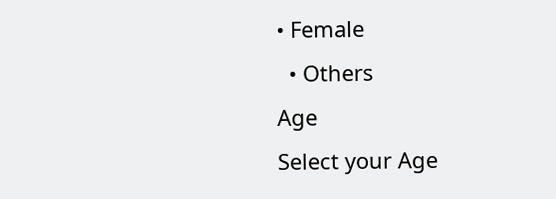• Female
  • Others
Age
Select your Age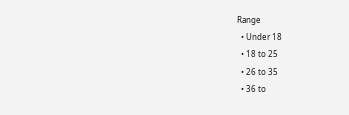Range
  • Under 18
  • 18 to 25
  • 26 to 35
  • 36 to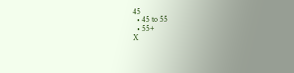45
  • 45 to 55
  • 55+
X